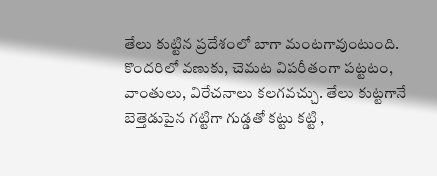తేలు కుట్టిన ప్రదేశంలో బాగా మంటగావుంటుంది. కొందరిలో వణుకు, చెమట విపరీతంగా పట్టటం, వాంతులు, విరేచనాలు కలగవచ్చు. తేలు కుట్టగానే బెత్తెడుపైన గట్టిగా గుడ్డతో కట్టు కట్టి ,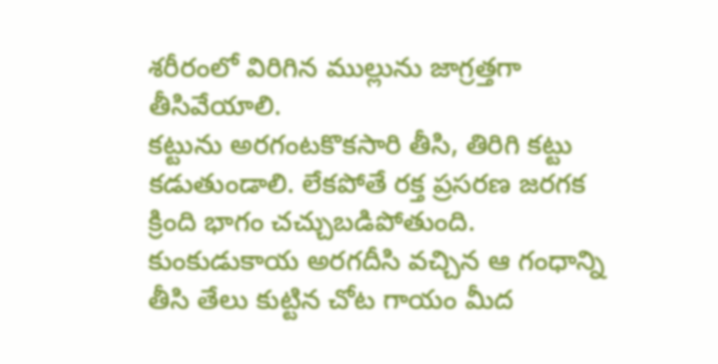శరీరంలో విరిగిన ముల్లును జాగ్రత్తగా తీసివేయాలి.
కట్టును అరగంటకొకసారి తీసి, తిరిగి కట్టు కడుతుండాలి. లేకపోతే రక్త ప్రసరణ జరగక క్రింది భాగం చచ్చుబడిపోతుంది. కుంకుడుకాయ అరగదీసి వచ్చిన ఆ గంధాన్ని తీసి తేలు కుట్టిన చోట గాయం మీద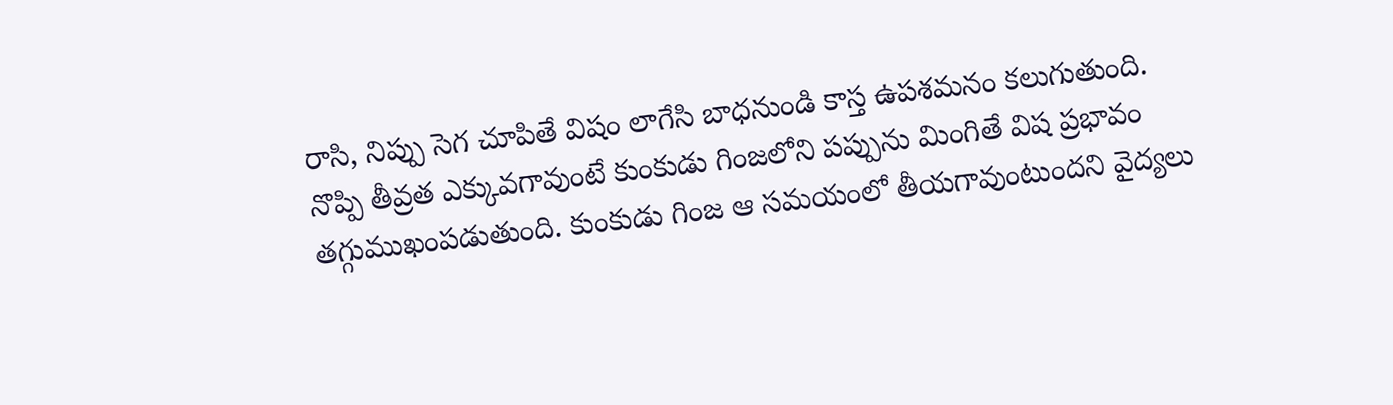రాసి, నిప్పు సెగ చూపితే విషం లాగేసి బాధనుండి కాస్త ఉపశమనం కలుగుతుంది.
నొప్పి తీవ్రత ఎక్కువగావుంటే కుంకుడు గింజలోని పప్పును మింగితే విష ప్రభావం తగ్గుముఖంపడుతుంది. కుంకుడు గింజ ఆ సమయంలో తీయగావుంటుందని వైద్యలు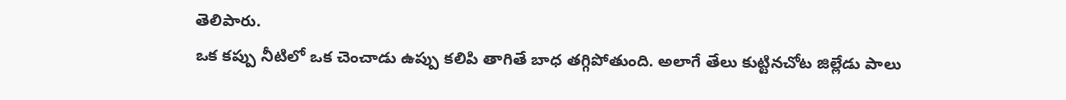తెలిపారు.
ఒక కప్పు నీటిలో ఒక చెంచాడు ఉప్పు కలిపి తాగితే బాధ తగ్గిపోతుంది. అలాగే తేలు కుట్టినచోట జిల్లేడు పాలు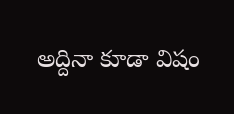అద్దినా కూడా విషం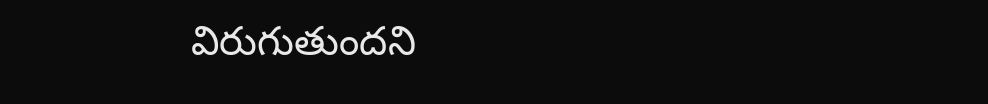విరుగుతుందని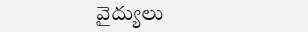వైద్యులు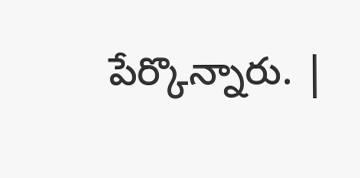పేర్కొన్నారు. |